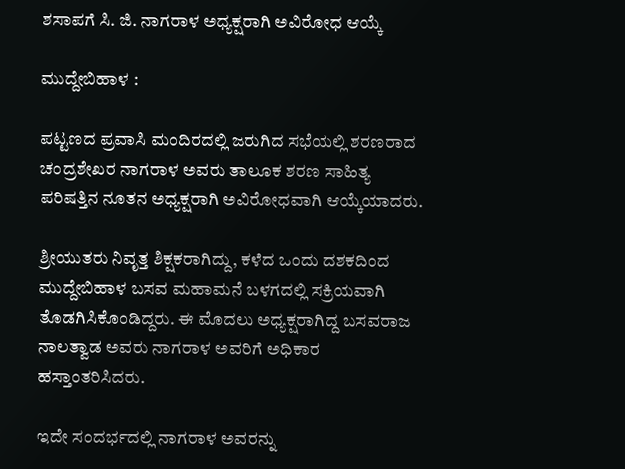ಶಸಾಪಗೆ ಸಿ. ಜಿ. ನಾಗರಾಳ ಅಧ್ಯಕ್ಷರಾಗಿ ಅವಿರೋಧ ಆಯ್ಕೆ

ಮುದ್ದೇಬಿಹಾಳ :

ಪಟ್ಟಣದ ಪ್ರವಾಸಿ ಮಂದಿರದಲ್ಲಿ ಜರುಗಿದ ಸಭೆಯಲ್ಲಿ ಶರಣರಾದ  ಚಂದ್ರಶೇಖರ ನಾಗರಾಳ ಅವರು ತಾಲೂಕ ಶರಣ ಸಾಹಿತ್ಯ ಪರಿಷತ್ತಿನ ನೂತನ ಅಧ್ಯಕ್ಷರಾಗಿ ಅವಿರೋಧವಾಗಿ ಆಯ್ಕೆಯಾದರು.

ಶ್ರೀಯುತರು ನಿವೃತ್ತ ಶಿಕ್ಷಕರಾಗಿದ್ದು, ಕಳೆದ ಒಂದು ದಶಕದಿಂದ ಮುದ್ದೇಬಿಹಾಳ ಬಸವ ಮಹಾಮನೆ ಬಳಗದಲ್ಲಿ ಸಕ್ರಿಯವಾಗಿ ತೊಡಗಿಸಿಕೊಂಡಿದ್ದರು. ಈ ಮೊದಲು ಅಧ್ಯಕ್ಷರಾಗಿದ್ದ ಬಸವರಾಜ ನಾಲತ್ವಾಡ ಅವರು ನಾಗರಾಳ ಅವರಿಗೆ ಅಧಿಕಾರ ಹಸ್ತಾಂತರಿಸಿದರು.

ಇದೇ ಸಂದರ್ಭದಲ್ಲಿ ನಾಗರಾಳ ಅವರನ್ನು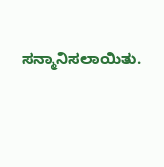ಸನ್ಮಾನಿಸಲಾಯಿತು.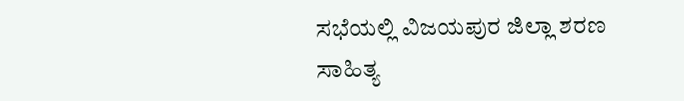ಸಭೆಯಲ್ಲಿ ವಿಜಯಪುರ ಜಿಲ್ಲಾ ಶರಣ ಸಾಹಿತ್ಯ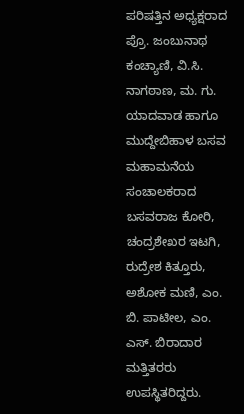ಪರಿಷತ್ತಿನ ಅಧ್ಯಕ್ಷರಾದ ಪ್ರೊ. ಜಂಬುನಾಥ ಕಂಚ್ಯಾಣಿ, ವಿ.ಸಿ. ನಾಗಠಾಣ, ಮ. ಗು. ಯಾದವಾಡ ಹಾಗೂ ಮುದ್ದೇಬಿಹಾಳ ಬಸವ ಮಹಾಮನೆಯ ಸಂಚಾಲಕರಾದ ಬಸವರಾಜ ಕೋರಿ, ಚಂದ್ರಶೇಖರ ಇಟಗಿ, ರುದ್ರೇಶ ಕಿತ್ತೂರು, ಅಶೋಕ ಮಣಿ, ಎಂ. ಬಿ. ಪಾಟೀಲ, ಎಂ. ಎಸ್. ಬಿರಾದಾರ ಮತ್ತಿತರರು ಉಪಸ್ಥಿತರಿದ್ದರು.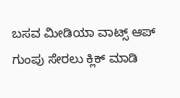ಬಸವ ಮೀಡಿಯಾ ವಾಟ್ಸ್ ಆಪ್ ಗುಂಪು ಸೇರಲು ಕ್ಲಿಕ್ ಮಾಡಿ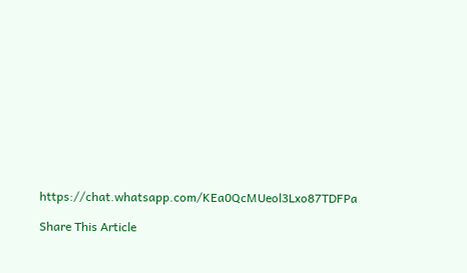https://chat.whatsapp.com/KEa0QcMUeol3Lxo87TDFPa

Share This Article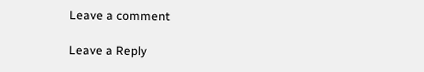Leave a comment

Leave a Reply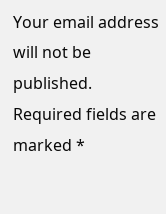Your email address will not be published. Required fields are marked *